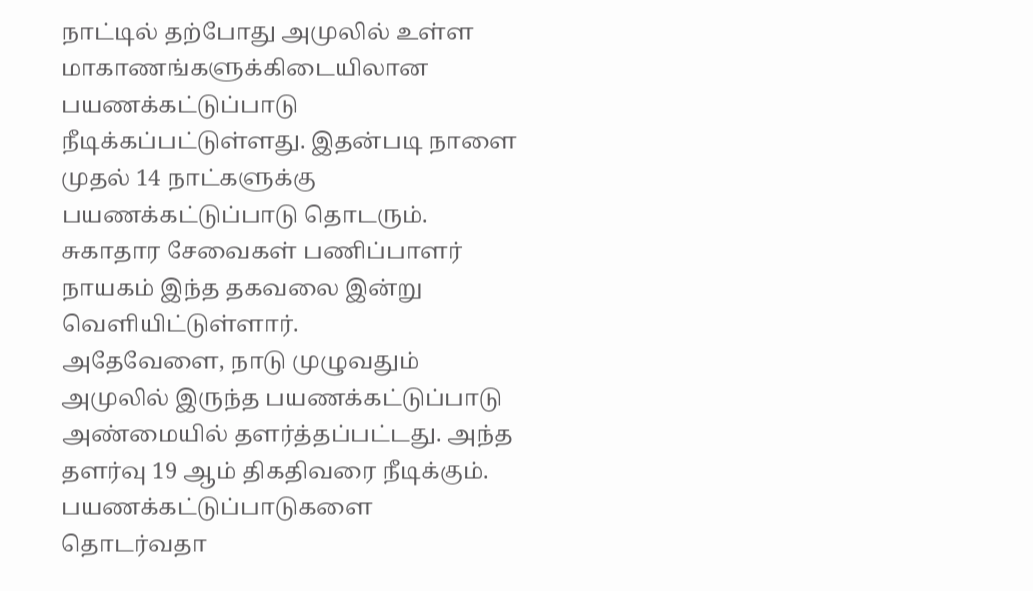நாட்டில் தற்போது அமுலில் உள்ள மாகாணங்களுக்கிடையிலான பயணக்கட்டுப்பாடு நீடிக்கப்பட்டுள்ளது. இதன்படி நாளை முதல் 14 நாட்களுக்கு பயணக்கட்டுப்பாடு தொடரும்.
சுகாதார சேவைகள் பணிப்பாளர் நாயகம் இந்த தகவலை இன்று வெளியிட்டுள்ளார்.
அதேவேளை, நாடு முழுவதும் அமுலில் இருந்த பயணக்கட்டுப்பாடு அண்மையில் தளர்த்தப்பட்டது. அந்த தளர்வு 19 ஆம் திகதிவரை நீடிக்கும்.
பயணக்கட்டுப்பாடுகளை தொடர்வதா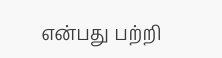என்பது பற்றி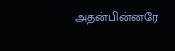அதன்பின்னரே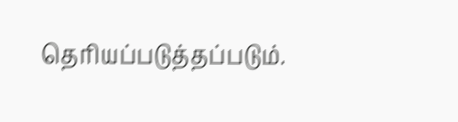தெரியப்படுத்தப்படும்.